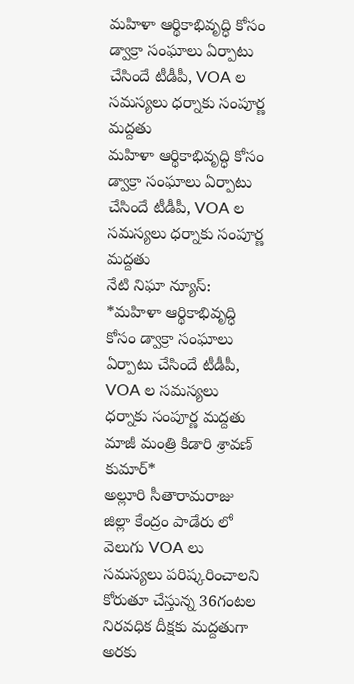మహిళా ఆర్థికాభివృద్ధి కోసం డ్వాక్రా సంఘాలు ఏర్పాటు చేసిందే టీడీపీ, VOA ల సమస్యలు ధర్నాకు సంపూర్ణ మద్దతు
మహిళా ఆర్థికాభివృద్ధి కోసం డ్వాక్రా సంఘాలు ఏర్పాటు చేసిందే టీడీపీ, VOA ల సమస్యలు ధర్నాకు సంపూర్ణ మద్దతు
నేటి నిఘా న్యూస్: *మహిళా ఆర్థికాభివృద్ధి కోసం డ్వాక్రా సంఘాలు ఏర్పాటు చేసిందే టీడీపీ, VOA ల సమస్యలు ధర్నాకు సంపూర్ణ మద్దతు మాజీ మంత్రి కిడారి శ్రావణ్ కుమార్*
అల్లూరి సీతారామరాజు జిల్లా కేంద్రం పాడేరు లో వెలుగు VOA లు సమస్యలు పరిష్కరించాలని కోరుతూ చేస్తున్న 36గంటల నిరవధిక దీక్షకు మద్దతుగా అరకు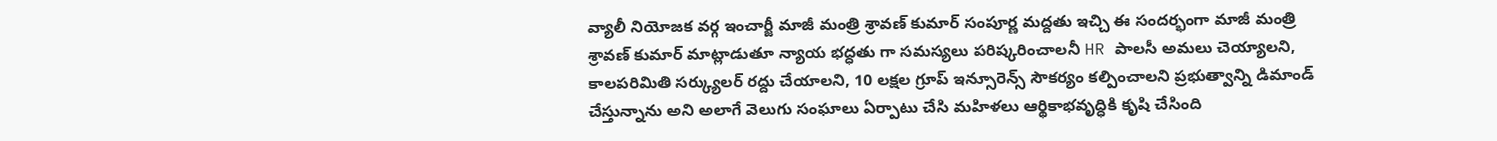వ్యాలీ నియోజక వర్గ ఇంచార్జీ మాజీ మంత్రి శ్రావణ్ కుమార్ సంపూర్ణ మద్దతు ఇచ్చి ఈ సందర్భంగా మాజీ మంత్రి శ్రావణ్ కుమార్ మాట్లాడుతూ న్యాయ భద్ధతు గా సమస్యలు పరిష్కరించాలనీ HR పాలసీ అమలు చెయ్యాలని, కాలపరిమితి సర్క్యులర్ రద్దు చేయాలని, 10 లక్షల గ్రూప్ ఇన్సూరెన్స్ సౌకర్యం కల్పించాలని ప్రభుత్వాన్ని డిమాండ్ చేస్తున్నాను అని అలాగే వెలుగు సంఘాలు ఏర్పాటు చేసి మహిళలు ఆర్థికాభవృద్ధికి కృషి చేసింది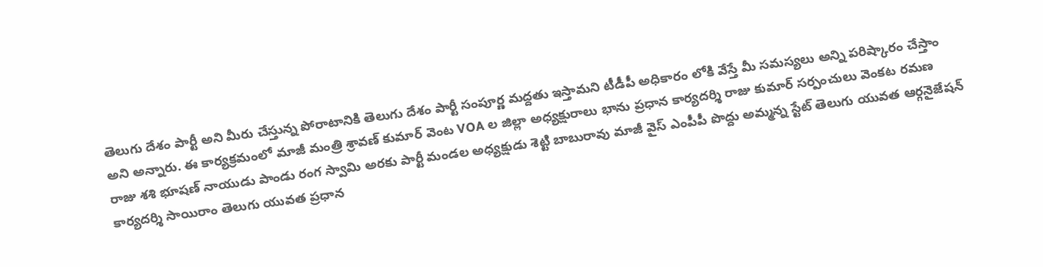తెలుగు దేశం పార్టీ అని మీరు చేస్తున్న పోరాటానికి తెలుగు దేశం పార్టీ సంపూర్ణ మద్దతు ఇస్తామని టీడీపీ అధికారం లోకి వేస్తే మీ సమస్యలు అన్ని పరిష్కారం చేస్తాం అని అన్నారు. ఈ కార్యక్రమంలో మాజీ మంత్రి శ్రావణ్ కుమార్ వెంట VOA ల జిల్లా అధ్యక్షురాలు భాను ప్రధాన కార్యదర్శి రాజు కుమార్ సర్పంచులు వెంకట రమణ రాజు శశి భూషణ్ నాయుడు పాండు రంగ స్వామి అరకు పార్టీ మండల అధ్యక్షుడు శెట్టి బాబురావు మాజీ వైస్ ఎంపీపీ పొద్దు అమ్మన్న స్టేట్ తెలుగు యువత ఆర్గనైజేషన్ కార్యదర్శి సాయిరాం తెలుగు యువత ప్రధాన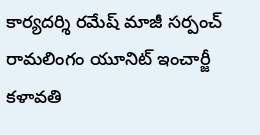కార్యదర్శి రమేష్ మాజీ సర్పంచ్ రామలింగం యూనిట్ ఇంచార్జీ కళావతి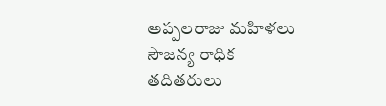అప్పలరాజు మహిళలు సౌజన్య రాధిక తదితరులు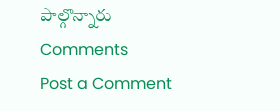పాల్గొన్నారు
Comments
Post a Comment